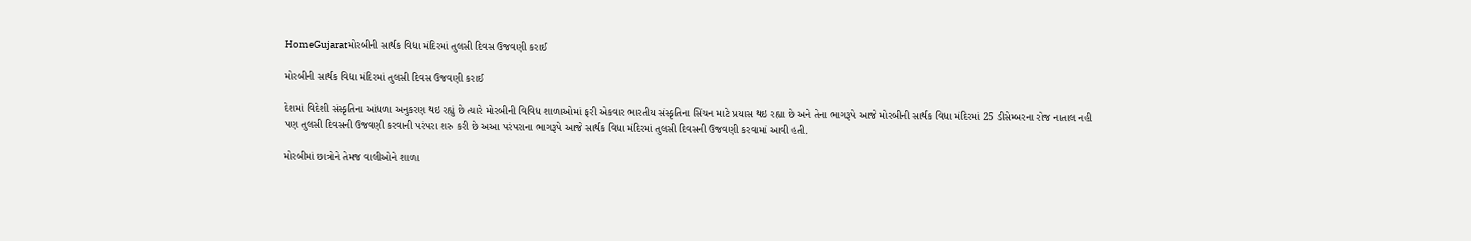HomeGujaratમોરબીની સાર્થક વિદ્યા મંદિરમાં તુલસી દિવસ ઉજવણી કરાઈ

મોરબીની સાર્થક વિદ્યા મંદિરમાં તુલસી દિવસ ઉજવણી કરાઈ

દેશમાં વિદેશી સંસ્કૃતિના આંધળા અનુકરણ થઇ રહ્યું છે ત્યારે મોરબીની વિવિધ શાળાઓમાં ફરી એકવાર ભારતીય સંસ્કૃતિના સિંચન માટે પ્રયાસ થઇ રહ્યા છે અને તેના ભાગરૂપે આજે મોરબીની સાર્થક વિધા મંદિરમાં 25 ડીસેમ્બરના રોજ નાતાલ નહી પણ તુલસી દિવસની ઉજવણી કરવાની પરંપરા શરુ કરી છે અઆ પરંપરાના ભાગરૂપે આજે સાર્થક વિધા મંદિરમાં તુલસી દિવસની ઉજવણી કરવામાં આવી હતી.

મોરબીમાં છાત્રોને તેમજ વાલીઓને શાળા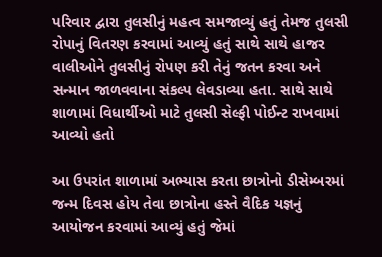પરિવાર દ્વારા તુલસીનું મહત્વ સમજાવ્યું હતું તેમજ તુલસી રોપાનું વિતરણ કરવામાં આવ્યું હતું સાથે સાથે હાજર વાલીઓને તુલસીનું રોપણ કરી તેનું જતન કરવા અને સન્માન જાળવવાના સંકલ્પ લેવડાવ્યા હતા. સાથે સાથે શાળામાં વિધાર્થીઓ માટે તુલસી સેલ્ફી પોઈન્ટ રાખવામાં આવ્યો હતો

આ ઉપરાંત શાળામાં અભ્યાસ કરતા છાત્રોનો ડીસેમ્બરમાં જન્મ દિવસ હોય તેવા છાત્રોના હસ્તે વૈદિક યજ્ઞનું આયોજન કરવામાં આવ્યું હતું જેમાં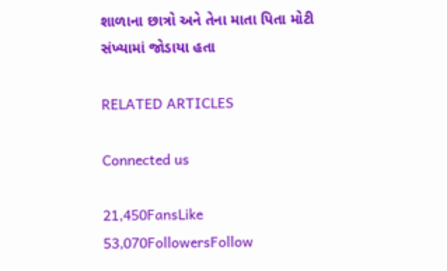શાળાના છાત્રો અને તેના માતા પિતા મોટી સંખ્યામાં જોડાયા હતા

RELATED ARTICLES

Connected us

21,450FansLike
53,070FollowersFollow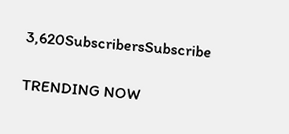3,620SubscribersSubscribe

TRENDING NOW